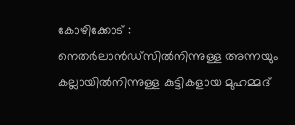കോഴിക്കോട് : നെതർലാൻഡ്സിൽനിന്നുള്ള അന്നയും കല്ലായിൽനിന്നുള്ള കുട്ടികളായ മുഹമ്മദ്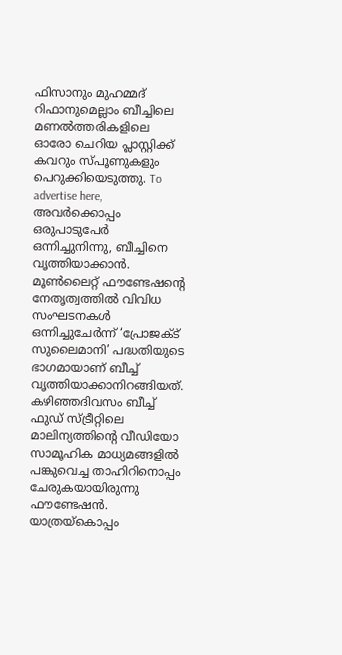ഫിസാനും മുഹമ്മദ് റിഫാനുമെല്ലാം ബീച്ചിലെ മണൽത്തരികളിലെ ഓരോ ചെറിയ പ്ലാസ്റ്റിക്ക് കവറും സ്പൂണുകളും പെറുക്കിയെടുത്തു. To advertise here, അവർക്കൊപ്പം ഒരുപാടുപേർ ഒന്നിച്ചുനിന്നു, ബീച്ചിനെ വൃത്തിയാക്കാൻ. മൂൺലൈറ്റ് ഫൗണ്ടേഷന്റെ നേതൃത്വത്തിൽ വിവിധ സംഘടനകൾ ഒന്നിച്ചുചേർന്ന് ‘പ്രോജക്ട് സുലൈമാനി’ പദ്ധതിയുടെ ഭാഗമായാണ് ബീച്ച് വൃത്തിയാക്കാനിറങ്ങിയത്. കഴിഞ്ഞദിവസം ബീച്ച് ഫുഡ് സ്ട്രീറ്റിലെ മാലിന്യത്തിന്റെ വീഡിയോ സാമൂഹിക മാധ്യമങ്ങളിൽ പങ്കുവെച്ച താഹിറിനൊപ്പം ചേരുകയായിരുന്നു ഫൗണ്ടേഷൻ. യാത്രയ്കൊപ്പം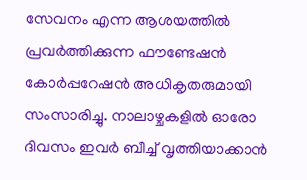സേവനം എന്ന ആശയത്തിൽ പ്രവർത്തിക്കുന്ന ഫൗണ്ടേഷൻ കോർപ്പറേഷൻ അധികൃതരുമായി സംസാരിച്ചു. നാലാഴ്ചകളിൽ ഓരോ ദിവസം ഇവർ ബീച്ച് വൃത്തിയാക്കാൻ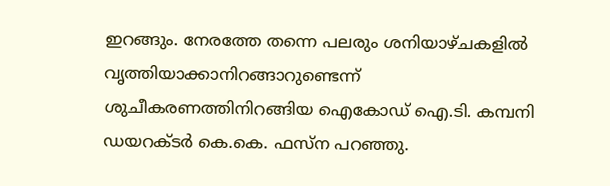ഇറങ്ങും. നേരത്തേ തന്നെ പലരും ശനിയാഴ്ചകളിൽ വൃത്തിയാക്കാനിറങ്ങാറുണ്ടെന്ന് ശുചീകരണത്തിനിറങ്ങിയ ഐകോഡ് ഐ.ടി. കമ്പനി ഡയറക്ടർ കെ.കെ. ഫസ്ന പറഞ്ഞു.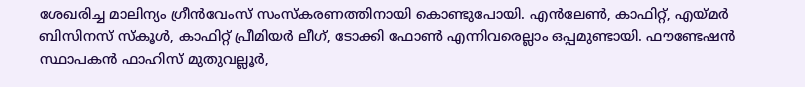ശേഖരിച്ച മാലിന്യം ഗ്രീൻവേംസ് സംസ്കരണത്തിനായി കൊണ്ടുപോയി. എൻലേൺ, കാഫിറ്റ്, എയ്മർ ബിസിനസ് സ്കൂൾ, കാഫിറ്റ് പ്രീമിയർ ലീഗ്, ടോക്കി ഫോൺ എന്നിവരെല്ലാം ഒപ്പമുണ്ടായി. ഫൗണ്ടേഷൻ സ്ഥാപകൻ ഫാഹിസ് മുതുവല്ലൂർ,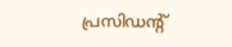പ്രസിഡന്റ്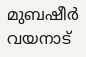മുബഷീർ വയനാട്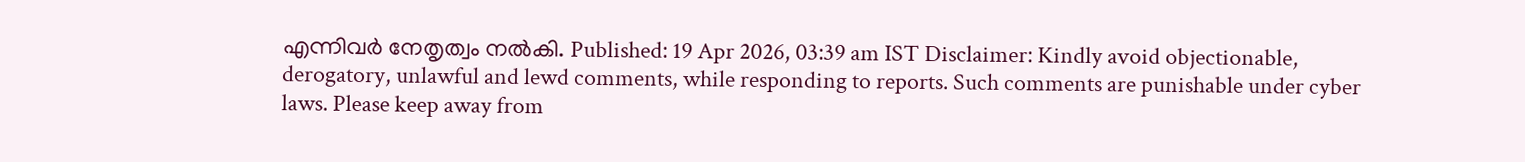എന്നിവർ നേതൃത്വം നൽകി. Published: 19 Apr 2026, 03:39 am IST Disclaimer: Kindly avoid objectionable, derogatory, unlawful and lewd comments, while responding to reports. Such comments are punishable under cyber laws. Please keep away from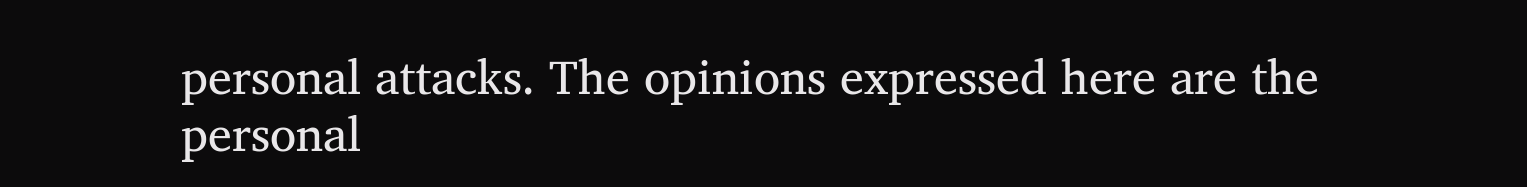personal attacks. The opinions expressed here are the personal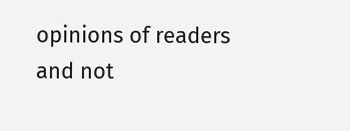opinions of readers and not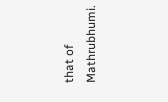that of Mathrubhumi.